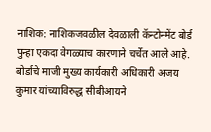नाशिक: नाशिकजवळील देवळाली कॅन्टोन्मेंट बोर्ड पुन्हा एकदा वेगळ्याच कारणाने चर्चेत आले आहे. बोर्डाचे माजी मुख्य कार्यकारी अधिकारी अजय कुमार यांच्याविरुद्ध सीबीआयने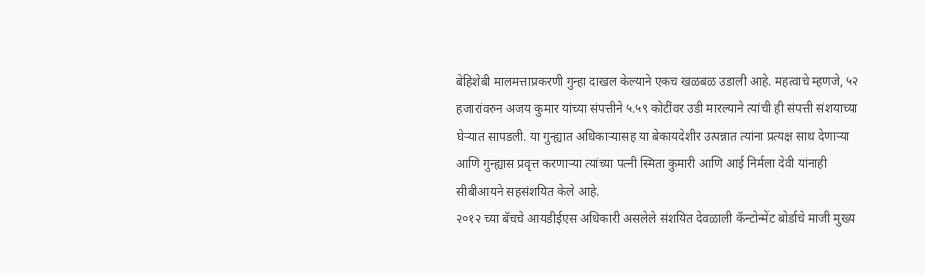बेहिशेबी मालमत्ताप्रकरणी गुन्हा दाखल केल्याने एकच खळबळ उडाली आहे. महत्वाचे म्हणजे, ५२ हजारांवरुन अजय कुमार यांच्या संपत्तीने ५.५९ कोटींवर उडी मारल्याने त्यांची ही संपत्ती संशयाच्या घेऱ्यात सापडली. या गुन्ह्यात अधिकाऱ्यासह या बेकायदेशीर उत्पन्नात त्यांना प्रत्यक्ष साथ देणाऱ्या आणि गुन्ह्यास प्रवृत्त करणाऱ्या त्यांच्या पत्नी स्मिता कुमारी आणि आई निर्मला देवी यांनाही सीबीआयने सहसंशयित केले आहे.
२०१२ च्या बॅचचे आयडीईएस अधिकारी असलेले संशयित देवळाली कॅन्टोन्मेंट बोर्डाचे माजी मुख्य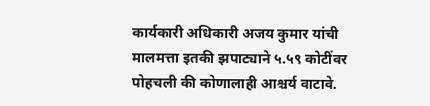कार्यकारी अधिकारी अजय कुमार यांची मालमत्ता इतकी झपाट्याने ५.५९ कोटींवर पोहचली की कोणालाही आश्चर्य वाटावे.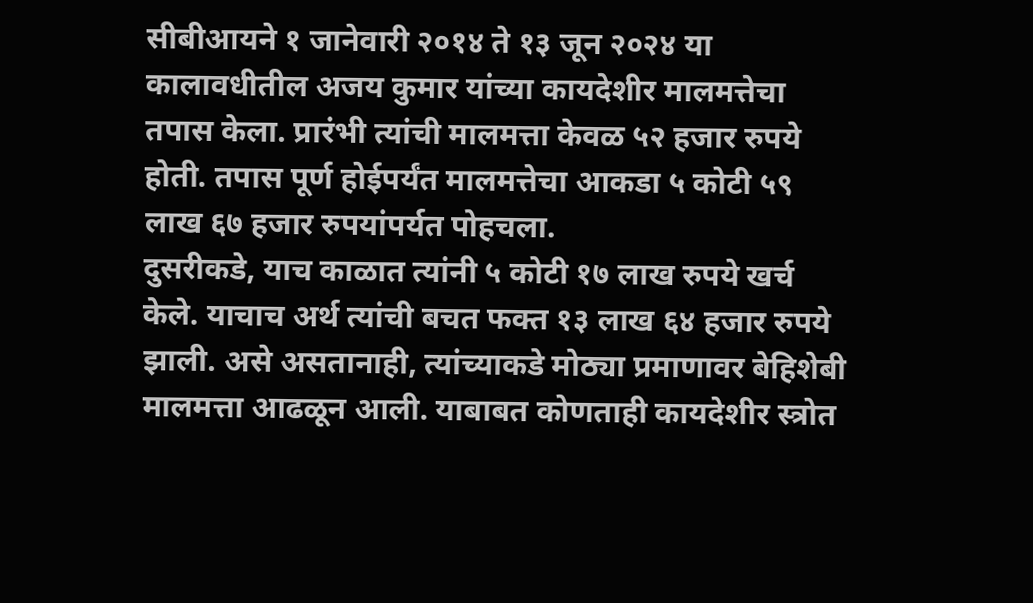सीबीआयने १ जानेवारी २०१४ ते १३ जून २०२४ या कालावधीतील अजय कुमार यांच्या कायदेशीर मालमत्तेचा तपास केला. प्रारंभी त्यांची मालमत्ता केवळ ५२ हजार रुपये होती. तपास पूर्ण होईपर्यंत मालमत्तेचा आकडा ५ कोटी ५९ लाख ६७ हजार रुपयांपर्यत पोहचला.
दुसरीकडे, याच काळात त्यांनी ५ कोटी १७ लाख रुपये खर्च केले. याचाच अर्थ त्यांची बचत फक्त १३ लाख ६४ हजार रुपये झाली. असे असतानाही, त्यांच्याकडे मोठ्या प्रमाणावर बेहिशेबी मालमत्ता आढळून आली. याबाबत कोणताही कायदेशीर स्त्रोत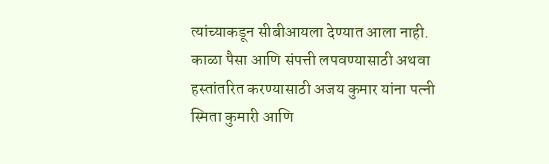त्यांच्याकडून सीबीआयला देण्यात आला नाही.
काळा पैसा आणि संपत्ती लपवण्यासाठी अथवा हस्तांतरित करण्यासाठी अजय कुमार यांना पत्नी स्मिता कुमारी आणि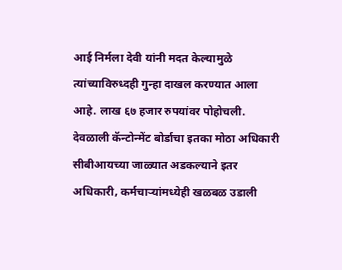आई निर्मला देवी यांनी मदत केल्यामुळे त्यांच्याविरुध्दही गुन्हा दाखल करण्यात आला आहे. लाख ६७ हजार रुपयांवर पोहोचली.
देवळाली कॅन्टोन्मेंट बोर्डाचा इतका मोठा अधिकारी सीबीआयच्या जाळ्यात अडकल्याने इतर अधिकारी, कर्मचाऱ्यांमध्येही खळबळ उडाली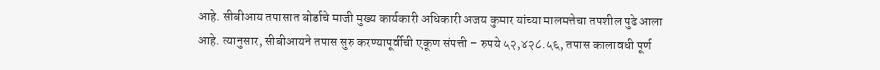आहे. सीबीआय तपासात बोर्डाचे माजी मुख्य कार्यकारी अधिकारी अजय कुमार यांच्या मालमत्तेचा तपशील पुढे आला आहे. त्यानुसार, सीबीआयने तपास सुरु करण्यापूर्वीची एकूण संपत्ती – रुपये ५२,४२८.५६, तपास कालावधी पूर्ण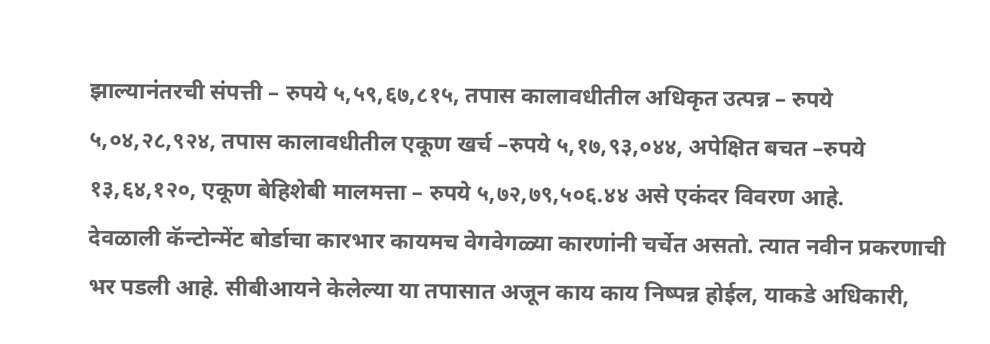झाल्यानंतरची संपत्ती – रुपये ५,५९,६७,८१५, तपास कालावधीतील अधिकृत उत्पन्न – रुपये ५,०४,२८,९२४, तपास कालावधीतील एकूण खर्च –रुपये ५,१७,९३,०४४, अपेक्षित बचत –रुपये १३,६४,१२०, एकूण बेहिशेबी मालमत्ता – रुपये ५,७२,७९,५०६.४४ असे एकंदर विवरण आहे.
देवळाली कॅन्टोन्मेंट बोर्डाचा कारभार कायमच वेगवेगळ्या कारणांनी चर्चेत असतो. त्यात नवीन प्रकरणाची भर पडली आहे. सीबीआयने केलेल्या या तपासात अजून काय काय निष्पन्न होईल, याकडे अधिकारी,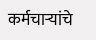कर्मचाऱ्यांचे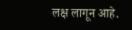लक्ष लागून आहे.